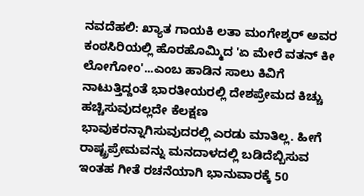ನವದೆಹಲಿ: ಖ್ಯಾತ ಗಾಯಕಿ ಲತಾ ಮಂಗೇಶ್ಕರ್ ಅವರ ಕಂಠಸಿರಿಯಲ್ಲಿ ಹೊರಹೊಮ್ಮಿದ 'ಏ ಮೇರೆ ವತನ್ ಕೀ ಲೋಗೋಂ'...ಎಂಬ ಹಾಡಿನ ಸಾಲು ಕಿವಿಗೆ ನಾಟುತ್ತಿದ್ದಂತೆ ಭಾರತೀಯರಲ್ಲಿ ದೇಶಪ್ರೇಮದ ಕಿಚ್ಚು ಹಚ್ಚಿಸುವುದಲ್ಲದೇ ಕೆಲಕ್ಷಣ ಭಾವುಕರನ್ನಾಗಿಸುವುದರಲ್ಲಿ ಎರಡು ಮಾತಿಲ್ಲ. ಹೀಗೆ ರಾಷ್ಟ್ರಪ್ರೇಮವನ್ನು ಮನದಾಳದಲ್ಲಿ ಬಡಿದೆಬ್ಬಿಸುವ ಇಂತಹ ಗೀತೆ ರಚನೆಯಾಗಿ ಭಾನುವಾರಕ್ಕೆ 50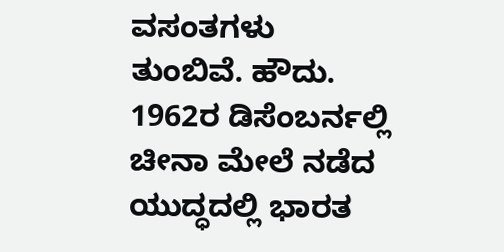ವಸಂತಗಳು ತುಂಬಿವೆ. ಹೌದು. 1962ರ ಡಿಸೆಂಬರ್ನಲ್ಲಿ ಚೀನಾ ಮೇಲೆ ನಡೆದ ಯುದ್ಧದಲ್ಲಿ ಭಾರತ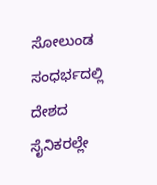ಸೋಲುಂಡ ಸಂಧರ್ಭದಲ್ಲಿ ದೇಶದ ಸೈನಿಕರಲ್ಲೇ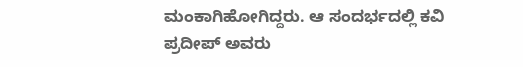ಮಂಕಾಗಿಹೋಗಿದ್ದರು. ಆ ಸಂದರ್ಭದಲ್ಲಿ ಕವಿ ಪ್ರದೀಪ್ ಅವರು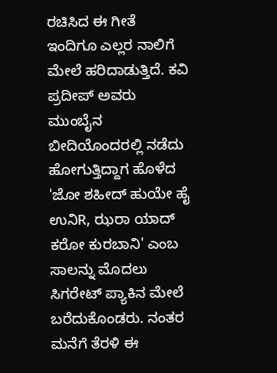ರಚಿಸಿದ ಈ ಗೀತೆ ಇಂದಿಗೂ ಎಲ್ಲರ ನಾಲಿಗೆ ಮೇಲೆ ಹರಿದಾಡುತ್ತಿದೆ. ಕವಿ ಪ್ರದೀಪ್ ಅವರು ಮುಂಬೈನ ಬೀದಿಯೊಂದರಲ್ಲಿ ನಡೆದು ಹೋಗುತ್ತಿದ್ದಾಗ ಹೊಳೆದ 'ಜೋ ಶಹೀದ್ ಹುಯೇ ಹೈ ಉನಿR, ಝರಾ ಯಾದ್ ಕರೋ ಕುರಬಾನಿ' ಎಂಬ ಸಾಲನ್ನು ಮೊದಲು ಸಿಗರೇಟ್ ಪ್ಯಾಕಿನ ಮೇಲೆ ಬರೆದುಕೊಂಡರು. ನಂತರ ಮನೆಗೆ ತೆರಳಿ ಈ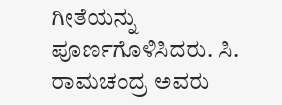ಗೀತೆಯನ್ನು ಪೂರ್ಣಗೊಳಿಸಿದರು. ಸಿ. ರಾಮಚಂದ್ರ ಅವರು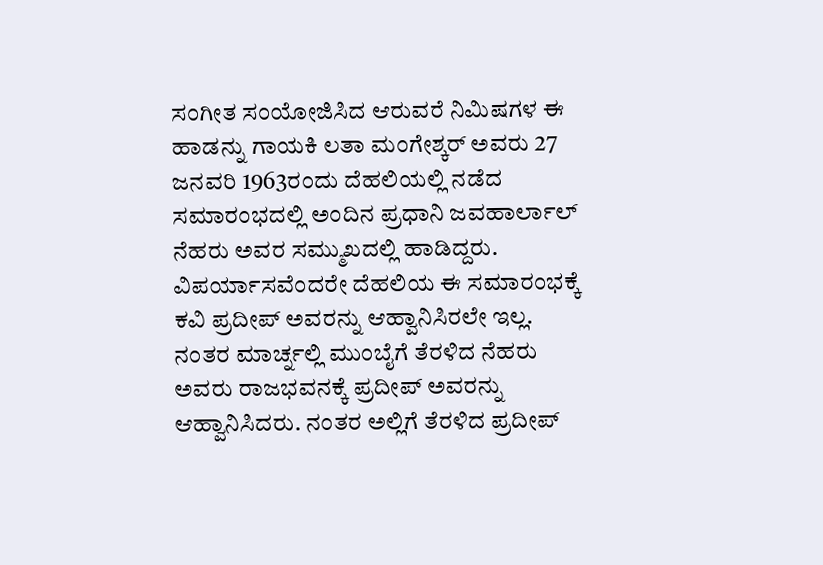ಸಂಗೀತ ಸಂಯೋಜಿಸಿದ ಆರುವರೆ ನಿಮಿಷಗಳ ಈ ಹಾಡನ್ನು ಗಾಯಕಿ ಲತಾ ಮಂಗೇಶ್ಕರ್ ಅವರು 27 ಜನವರಿ 1963ರಂದು ದೆಹಲಿಯಲ್ಲಿ ನಡೆದ ಸಮಾರಂಭದಲ್ಲಿ ಅಂದಿನ ಪ್ರಧಾನಿ ಜವಹಾರ್ಲಾಲ್ ನೆಹರು ಅವರ ಸಮ್ಮುಖದಲ್ಲಿ ಹಾಡಿದ್ದರು. ವಿಪರ್ಯಾಸವೆಂದರೇ ದೆಹಲಿಯ ಈ ಸಮಾರಂಭಕ್ಕೆ ಕವಿ ಪ್ರದೀಪ್ ಅವರನ್ನು ಆಹ್ವಾನಿಸಿರಲೇ ಇಲ್ಲ. ನಂತರ ಮಾರ್ಚ್ನಲ್ಲಿ ಮುಂಬೈಗೆ ತೆರಳಿದ ನೆಹರು ಅವರು ರಾಜಭವನಕ್ಕೆ ಪ್ರದೀಪ್ ಅವರನ್ನು ಆಹ್ವಾನಿಸಿದರು. ನಂತರ ಅಲ್ಲಿಗೆ ತೆರಳಿದ ಪ್ರದೀಪ್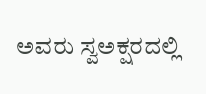ಅವರು ಸ್ವಅಕ್ಷರದಲ್ಲಿ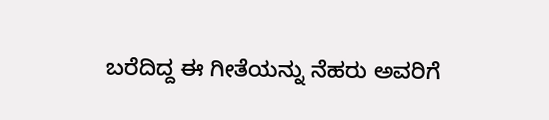ಬರೆದಿದ್ದ ಈ ಗೀತೆಯನ್ನು ನೆಹರು ಅವರಿಗೆ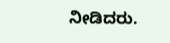ನೀಡಿದರು.